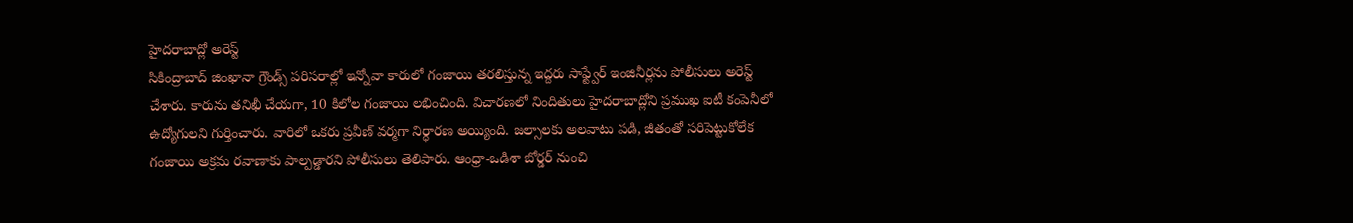హైదరాబాద్లో అరెస్ట్
సికింద్రాబాద్ జింఖానా గ్రౌండ్స్ పరిసరాల్లో ఇన్నోవా కారులో గంజాయి తరలిస్తున్న ఇద్దరు సాఫ్ట్వేర్ ఇంజినీర్లను పోలీసులు అరెస్ట్ చేశారు. కారును తనిఖీ చేయగా, 10 కిలోల గంజాయి లభించింది. విచారణలో నిందితులు హైదరాబాద్లోని ప్రముఖ ఐటీ కంపెనీలో ఉద్యోగులని గుర్తించారు. వారిలో ఒకరు ప్రవీణ్ వర్మగా నిర్ధారణ అయ్యింది. జల్సాలకు అలవాటు పడి, జీతంతో సరిపెట్టుకోలేక గంజాయి అక్రమ రవాణాకు పాల్పడ్డారని పోలీసులు తెలిపారు. ఆంధ్రా-ఒడిశా బోర్డర్ నుంచి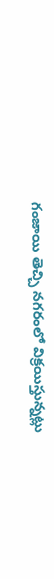గంజాయి తెచ్చి నగరంలో విక్రయిస్తున్నట్లు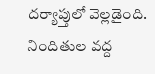దర్యాప్తులో వెల్లడైంది. నిందితుల వద్ద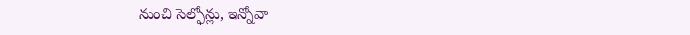నుంచి సెల్ఫోన్లు, ఇన్నోవా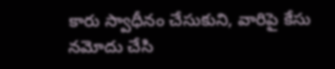కారు స్వాధీనం చేసుకుని, వారిపై కేసు నమోదు చేసి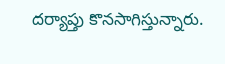దర్యాప్తు కొనసాగిస్తున్నారు.